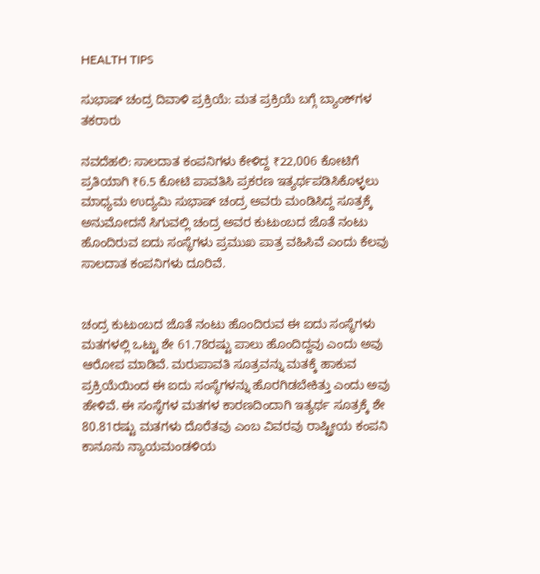HEALTH TIPS

ಸುಭಾಷ್ ಚಂದ್ರ ದಿವಾಳಿ ಪ್ರಕ್ರಿಯೆ: ಮತ ಪ್ರಕ್ರಿಯೆ ಬಗ್ಗೆ ಬ್ಯಾಂಕ್‌ಗಳ ತಕರಾರು

ನವದೆಹಲಿ: ಸಾಲದಾತ ಕಂಪನಿಗಳು ಕೇಳಿದ್ದ ₹22,006 ಕೋಟಿಗೆ ಪ್ರತಿಯಾಗಿ ₹6.5 ಕೋಟಿ ಪಾವತಿಸಿ ಪ್ರಕರಣ ಇತ್ಯರ್ಥಪಡಿಸಿಕೊಳ್ಳಲು ಮಾಧ್ಯಮ ಉದ್ಯಮಿ ಸುಭಾಷ್ ಚಂದ್ರ ಅವರು ಮಂಡಿಸಿದ್ದ ಸೂತ್ರಕ್ಕೆ ಅನುಮೋದನೆ ಸಿಗುವಲ್ಲಿ ಚಂದ್ರ ಅವರ ಕುಟುಂಬದ ಜೊತೆ ನಂಟು ಹೊಂದಿರುವ ಐದು ಸಂಸ್ಥೆಗಳು ಪ್ರಮುಖ ಪಾತ್ರ ವಹಿಸಿವೆ ಎಂದು ಕೆಲವು ಸಾಲದಾತ ಕಂಪನಿಗಳು ದೂರಿವೆ.


ಚಂದ್ರ ಕುಟುಂಬದ ಜೊತೆ ನಂಟು ಹೊಂದಿರುವ ಈ ಐದು ಸಂಸ್ಥೆಗಳು ಮತಗಳಲ್ಲಿ ಒಟ್ಟು ಶೇ 61.78ರಷ್ಟು ಪಾಲು ಹೊಂದಿದ್ದವು ಎಂದು ಅವು ಆರೋಪ ಮಾಡಿವೆ. ಮರುಪಾವತಿ ಸೂತ್ರವನ್ನು ಮತಕ್ಕೆ ಹಾಕುವ ಪ್ರಕ್ರಿಯೆಯಿಂದ ಈ ಐದು ಸಂಸ್ಥೆಗಳನ್ನು ಹೊರಗಿಡಬೇಕಿತ್ತು ಎಂದು ಅವು ಹೇಳಿವೆ. ಈ ಸಂಸ್ಥೆಗಳ ಮತಗಳ ಕಾರಣದಿಂದಾಗಿ ಇತ್ಯರ್ಥ ಸೂತ್ರಕ್ಕೆ ಶೇ 80.81ರಷ್ಟು ಮತಗಳು ದೊರೆತವು ಎಂಬ ವಿವರವು ರಾಷ್ಟ್ರೀಯ ಕಂಪನಿ ಕಾನೂನು ನ್ಯಾಯಮಂಡಳಿಯ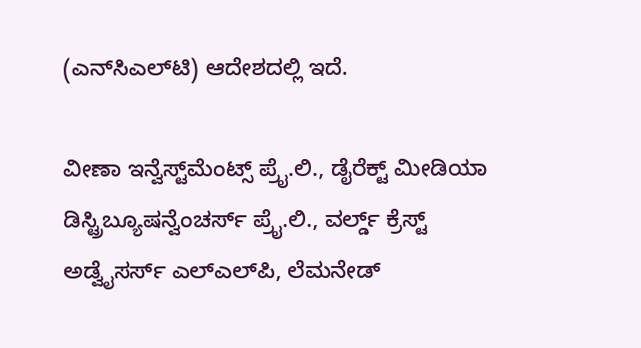(ಎನ್‌ಸಿಎಲ್‌ಟಿ) ಆದೇಶದಲ್ಲಿ ಇದೆ.

ವೀಣಾ ಇನ್ವೆಸ್ಟ್‌ಮೆಂಟ್ಸ್‌ ಪ್ರೈ.ಲಿ., ಡೈರೆಕ್ಟ್ ಮೀಡಿಯಾ ಡಿಸ್ಟ್ರಿಬ್ಯೂಷನ್ವೆಂಚರ್ಸ್ ಪ್ರೈ.ಲಿ., ವರ್ಲ್ಡ್‌ ಕ್ರೆಸ್ಟ್‌ ಅಡ್ವೈಸರ್ಸ್‌ ಎಲ್‌ಎಲ್‌ಪಿ, ಲೆಮನೇಡ್‌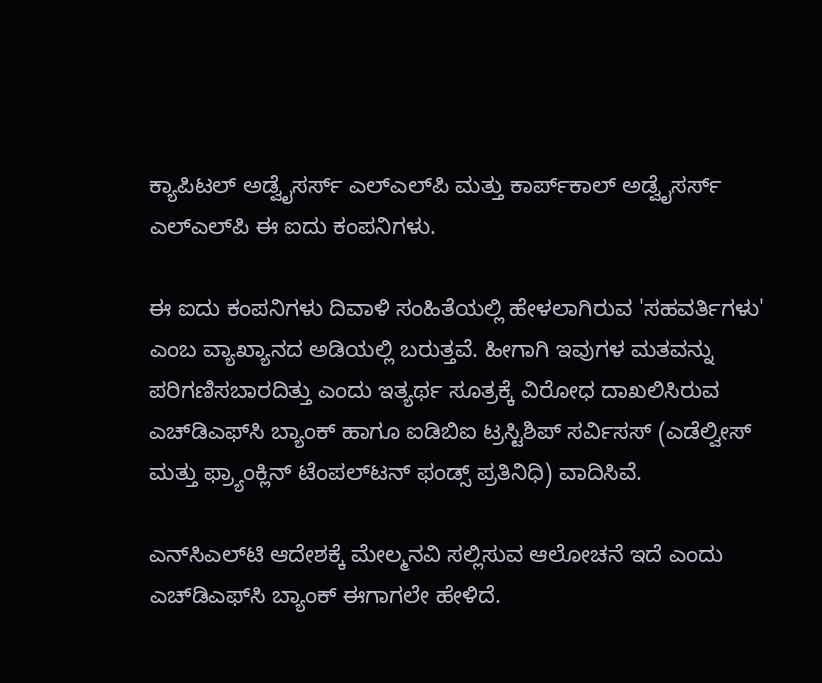ಕ್ಯಾಪಿಟಲ್ ಅಡ್ವೈಸರ್ಸ್‌ ಎಲ್‌ಎಲ್‌ಪಿ ಮತ್ತು ಕಾರ್ಪ್‌ಕಾಲ್‌ ಅಡ್ವೈಸರ್ಸ್‌ ಎಲ್‌ಎಲ್‌ಪಿ ಈ ಐದು ಕಂಪನಿಗಳು.

ಈ ಐದು ಕಂಪನಿಗಳು ದಿವಾಳಿ ಸಂಹಿತೆಯಲ್ಲಿ ಹೇಳಲಾಗಿರುವ 'ಸಹವರ್ತಿಗಳು' ಎಂಬ ವ್ಯಾಖ್ಯಾನದ ಅಡಿಯಲ್ಲಿ ಬರುತ್ತವೆ. ಹೀಗಾಗಿ ಇವುಗಳ ಮತವನ್ನು ಪರಿಗಣಿಸಬಾರದಿತ್ತು ಎಂದು ಇತ್ಯರ್ಥ ಸೂತ್ರಕ್ಕೆ ವಿರೋಧ ದಾಖಲಿಸಿರುವ ಎಚ್‌ಡಿಎಫ್‌ಸಿ ಬ್ಯಾಂಕ್‌ ಹಾಗೂ ಐಡಿಬಿಐ ಟ್ರಸ್ಟಿಶಿಪ್‌ ಸರ್ವಿಸಸ್ (ಎಡೆಲ್ವೀಸ್‌ ಮತ್ತು ಫ್ರ್ಯಾಂಕ್ಲಿನ್‌ ಟೆಂಪಲ್‌ಟನ್‌ ಫಂಡ್ಸ್‌ ಪ್ರತಿನಿಧಿ) ವಾದಿಸಿವೆ.

ಎನ್‌ಸಿಎಲ್‌ಟಿ ಆದೇಶಕ್ಕೆ ಮೇಲ್ಮನವಿ ಸಲ್ಲಿಸುವ ಆಲೋಚನೆ ಇದೆ ಎಂದು ಎಚ್‌ಡಿಎಫ್‌ಸಿ ಬ್ಯಾಂಕ್‌ ಈಗಾಗಲೇ ಹೇಳಿದೆ.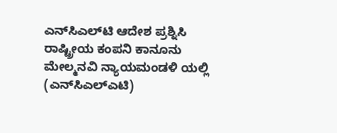ಎನ್‌ಸಿಎಲ್‌ಟಿ ಆದೇಶ ಪ್ರಶ್ನಿಸಿ ರಾಷ್ಟ್ರೀಯ ಕಂಪನಿ ಕಾನೂನು ಮೇಲ್ಮನವಿ ನ್ಯಾಯಮಂಡಳಿ ಯಲ್ಲಿ (ಎನ್‌ಸಿಎಲ್‌ಎಟಿ)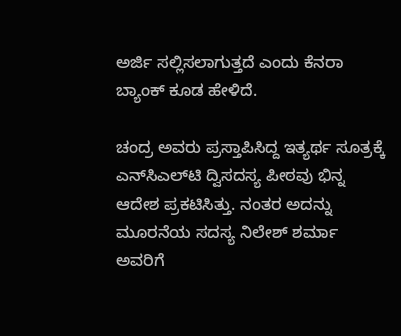ಅರ್ಜಿ ಸಲ್ಲಿಸಲಾಗುತ್ತದೆ ಎಂದು ಕೆನರಾ ಬ್ಯಾಂಕ್‌ ಕೂಡ ಹೇಳಿದೆ.

ಚಂದ್ರ ಅವರು ಪ್ರಸ್ತಾಪಿಸಿದ್ದ ಇತ್ಯರ್ಥ ಸೂತ್ರಕ್ಕೆ ಎನ್‌ಸಿಎಲ್‌ಟಿ ದ್ವಿಸದಸ್ಯ ಪೀಠವು ಭಿನ್ನ ಆದೇಶ ಪ್ರಕಟಿಸಿತ್ತು. ನಂತರ ಅದನ್ನು ಮೂರನೆಯ ಸದಸ್ಯ ನಿಲೇಶ್ ಶರ್ಮಾ ಅವರಿಗೆ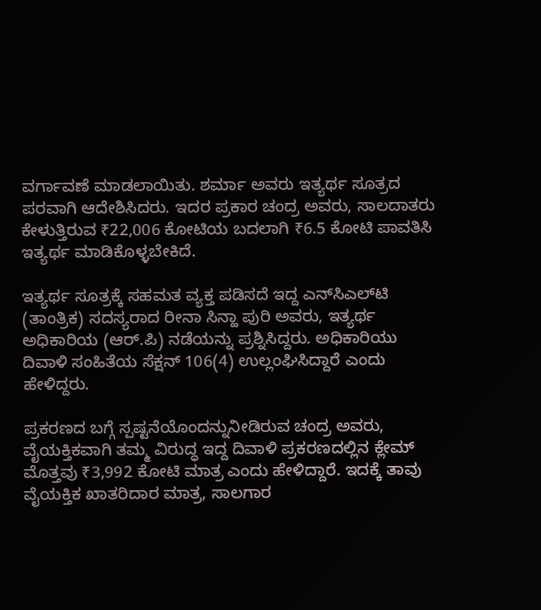ವರ್ಗಾವಣೆ ಮಾಡಲಾಯಿತು. ಶರ್ಮಾ ಅವರು ಇತ್ಯರ್ಥ ಸೂತ್ರದ ಪರವಾಗಿ ಆದೇಶಿಸಿದರು. ಇದರ ಪ್ರಕಾರ ಚಂದ್ರ ಅವರು, ಸಾಲದಾತರು ಕೇಳುತ್ತಿರುವ ₹22,006 ಕೋಟಿಯ ಬದಲಾಗಿ ₹6.5 ಕೋಟಿ ಪಾವತಿಸಿ ಇತ್ಯರ್ಥ ಮಾಡಿಕೊಳ್ಳಬೇಕಿದೆ.

ಇತ್ಯರ್ಥ ಸೂತ್ರಕ್ಕೆ ಸಹಮತ ವ್ಯಕ್ತ ಪಡಿಸದೆ ಇದ್ದ ಎನ್‌ಸಿಎಲ್‌ಟಿ (ತಾಂತ್ರಿಕ) ಸದಸ್ಯರಾದ ರೀನಾ ಸಿನ್ಹಾ ಪುರಿ ಅವರು, ಇತ್ಯರ್ಥ ಅಧಿಕಾರಿಯ (ಆರ್‌.ಪಿ) ನಡೆಯನ್ನು ಪ್ರಶ್ನಿಸಿದ್ದರು. ಅಧಿಕಾರಿಯು ದಿವಾಳಿ ಸಂಹಿತೆಯ ಸೆಕ್ಷನ್ 106(4) ಉಲ್ಲಂಘಿಸಿದ್ದಾರೆ ಎಂದು ಹೇಳಿದ್ದರು.

ಪ್ರಕರಣದ ಬಗ್ಗೆ ಸ್ಪಷ್ಟನೆಯೊಂದನ್ನುನೀಡಿರುವ ಚಂದ್ರ ಅವರು, ವೈಯಕ್ತಿಕವಾಗಿ ತಮ್ಮ ವಿರುದ್ಧ ಇದ್ದ ದಿವಾಳಿ ಪ್ರಕರಣದಲ್ಲಿನ ಕ್ಲೇಮ್‌ ಮೊತ್ತವು ₹3,992 ಕೋಟಿ ಮಾತ್ರ ಎಂದು ಹೇಳಿದ್ದಾರೆ. ಇದಕ್ಕೆ ತಾವು ವೈಯಕ್ತಿಕ ಖಾತರಿದಾರ ಮಾತ್ರ, ಸಾಲಗಾರ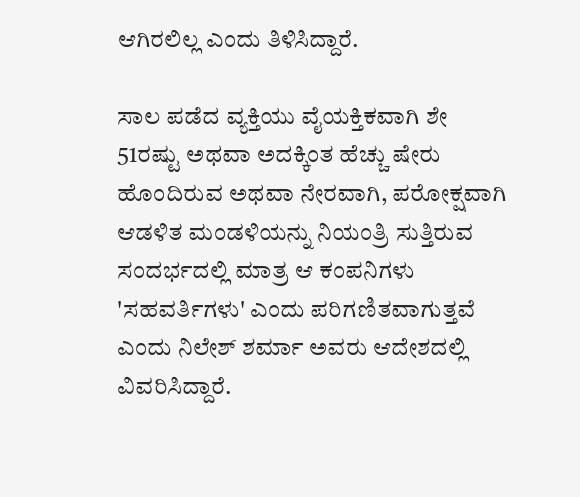ಆಗಿರಲಿಲ್ಲ ಎಂದು ತಿಳಿಸಿದ್ದಾರೆ.

ಸಾಲ ಪಡೆದ ವ್ಯಕ್ತಿಯು ವೈಯಕ್ತಿಕವಾಗಿ ಶೇ 51ರಷ್ಟು ಅಥವಾ ಅದಕ್ಕಿಂತ ಹೆಚ್ಚು ಷೇರು ಹೊಂದಿರುವ ಅಥವಾ ನೇರವಾಗಿ, ಪರೋಕ್ಷವಾಗಿ ಆಡಳಿತ ಮಂಡಳಿಯನ್ನು ನಿಯಂತ್ರಿ ಸುತ್ತಿರುವ ಸಂದರ್ಭದಲ್ಲಿ ಮಾತ್ರ ಆ ಕಂಪನಿಗಳು 'ಸಹವರ್ತಿಗಳು' ಎಂದು ಪರಿಗಣಿತವಾಗುತ್ತವೆ ಎಂದು ನಿಲೇಶ್ ಶರ್ಮಾ ಅವರು ಆದೇಶದಲ್ಲಿ ವಿವರಿಸಿದ್ದಾರೆ.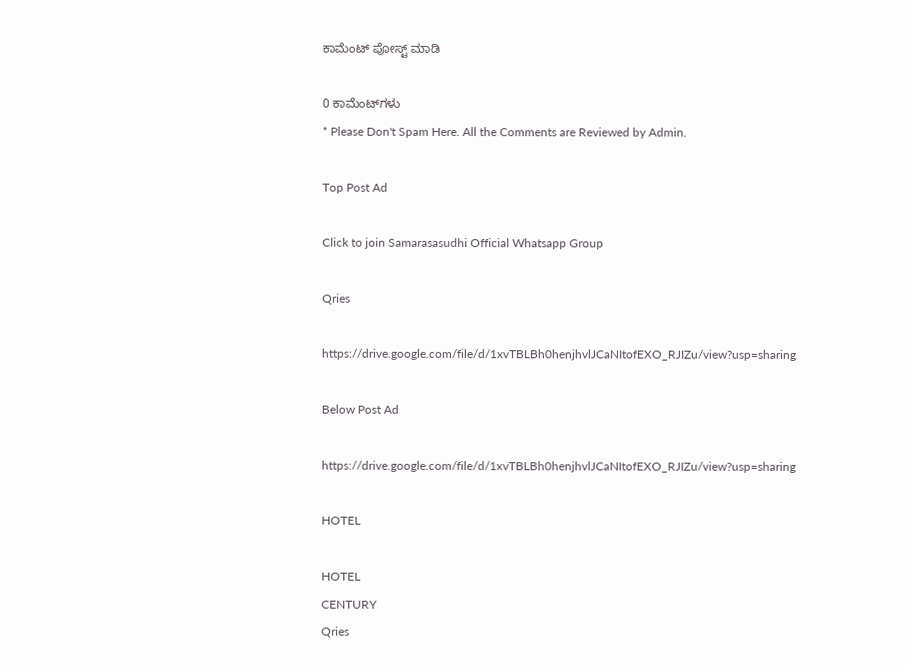ಕಾಮೆಂಟ್‌‌ ಪೋಸ್ಟ್‌ ಮಾಡಿ

0 ಕಾಮೆಂಟ್‌ಗಳು
* Please Don't Spam Here. All the Comments are Reviewed by Admin.

Top Post Ad

Click to join Samarasasudhi Official Whatsapp Group

Qries

https://drive.google.com/file/d/1xvTBLBh0henjhvlJCaNItofEXO_RJIZu/view?usp=sharing

Below Post Ad

https://drive.google.com/file/d/1xvTBLBh0henjhvlJCaNItofEXO_RJIZu/view?usp=sharing

HOTEL

HOTEL
CENTURY
Qries